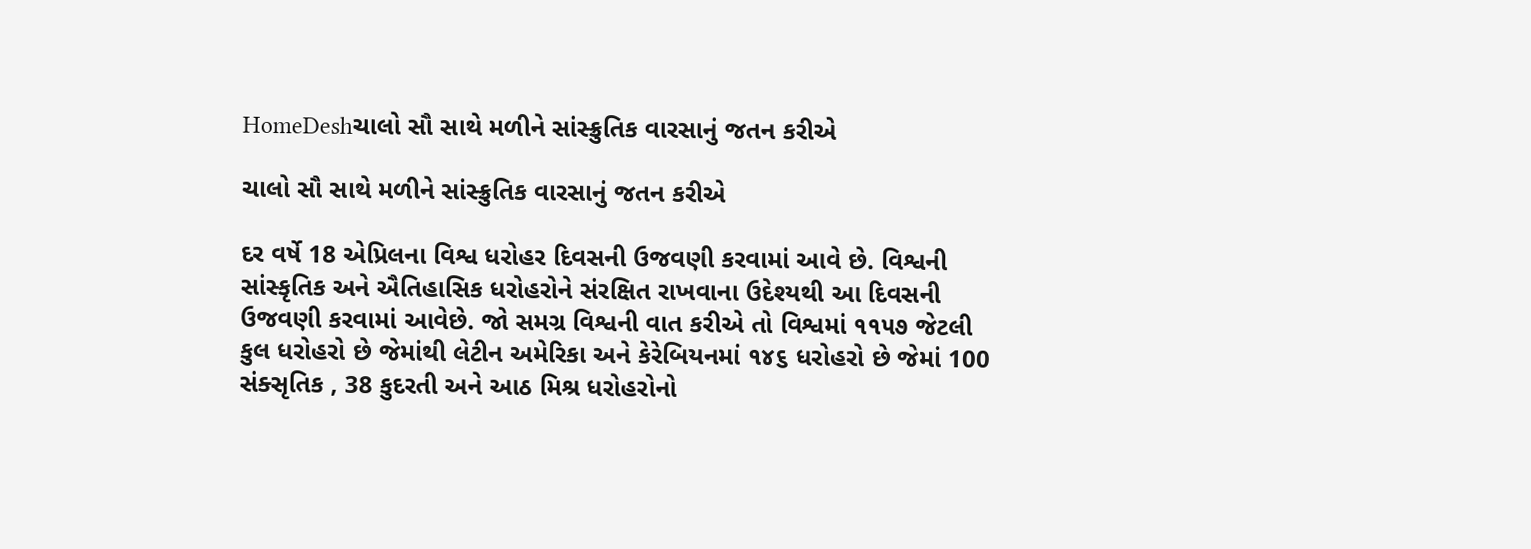HomeDeshચાલો સૌ સાથે મળીને સાંસ્ક્રુતિક વારસાનું જતન કરીએ

ચાલો સૌ સાથે મળીને સાંસ્ક્રુતિક વારસાનું જતન કરીએ

દર વર્ષે 18 એપ્રિલના વિશ્વ ધરોહર દિવસની ઉજવણી કરવામાં આવે છે. વિશ્વની સાંસ્કૃતિક અને ઐતિહાસિક ધરોહરોને સંરક્ષિત રાખવાના ઉદેશ્યથી આ દિવસની ઉજવણી કરવામાં આવેછે. જો સમગ્ર વિશ્વની વાત કરીએ તો વિશ્વમાં ૧૧૫૭ જેટલી કુલ ધરોહરો છે જેમાંથી લેટીન અમેરિકા અને કેરેબિયનમાં ૧૪૬ ધરોહરો છે જેમાં 100 સંક્સૃતિક , 38 કુદરતી અને આઠ મિશ્ર ધરોહરોનો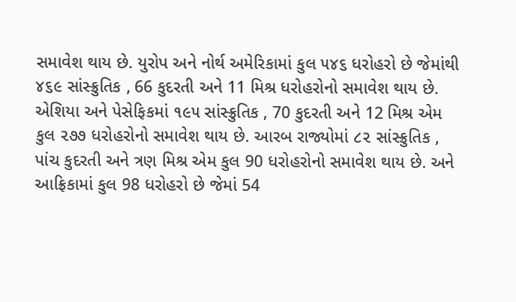સમાવેશ થાય છે. યુરોપ અને નોર્થ અમેરિકામાં કુલ ૫૪૬ ધરોહરો છે જેમાંથી ૪૬૯ સાંસ્ક્રુતિક , 66 કુદરતી અને 11 મિશ્ર ધરોહરોનો સમાવેશ થાય છે. એશિયા અને પેસેફિકમાં ૧૯૫ સાંસ્ક્રુતિક , 70 કુદરતી અને 12 મિશ્ર એમ કુલ ૨૭૭ ધરોહરોનો સમાવેશ થાય છે. આરબ રાજ્યોમાં ૮૨ સાંસ્ક્રુતિક , પાંચ કુદરતી અને ત્રણ મિશ્ર એમ કુલ 90 ધરોહરોનો સમાવેશ થાય છે. અને આફ્રિકામાં કુલ 98 ધરોહરો છે જેમાં 54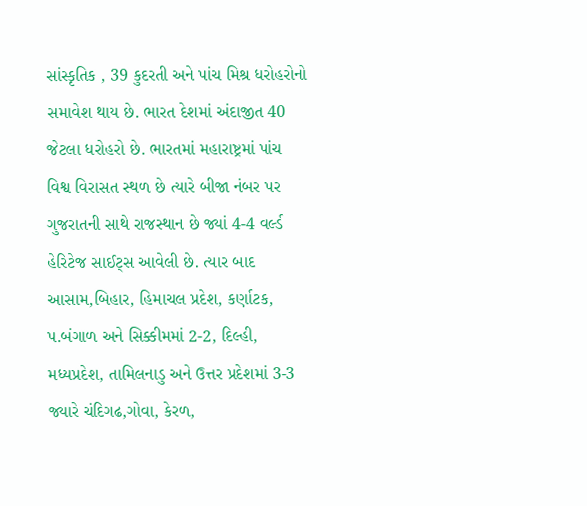સાંસ્કૃતિક , 39 કુદરતી અને પાંચ મિશ્ર ધરોહરોનો સમાવેશ થાય છે. ભારત દેશમાં અંદાજીત 40 જેટલા ધરોહરો છે. ભારતમાં મહારાષ્ટ્રમાં પાંચ વિશ્વ વિરાસત સ્થળ છે ત્યારે બીજા નંબર પર ગુજરાતની સાથે રાજસ્થાન છે જ્યાં 4-4 વર્લ્ડ હેરિટેજ સાઈટ્સ આવેલી છે. ત્યાર બાદ આસામ,બિહાર, હિમાચલ પ્રદેશ, કર્ણાટક, પ.બંગાળ અને સિક્કીમમાં 2-2, દિલ્હી, મધ્યપ્રદેશ, તામિલનાડુ અને ઉત્તર પ્રદેશમાં 3-3 જ્યારે ચંદિગઢ,ગોવા, કેરળ,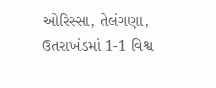ઓરિસ્સા, તેલંગણા, ઉતરાખંડમાં 1-1 વિશ્વ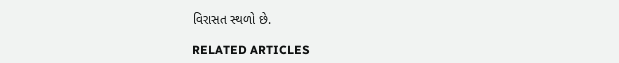વિરાસત સ્થળો છે.

RELATED ARTICLES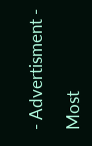- Advertisment -

Most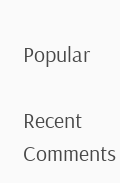Popular

Recent Comments